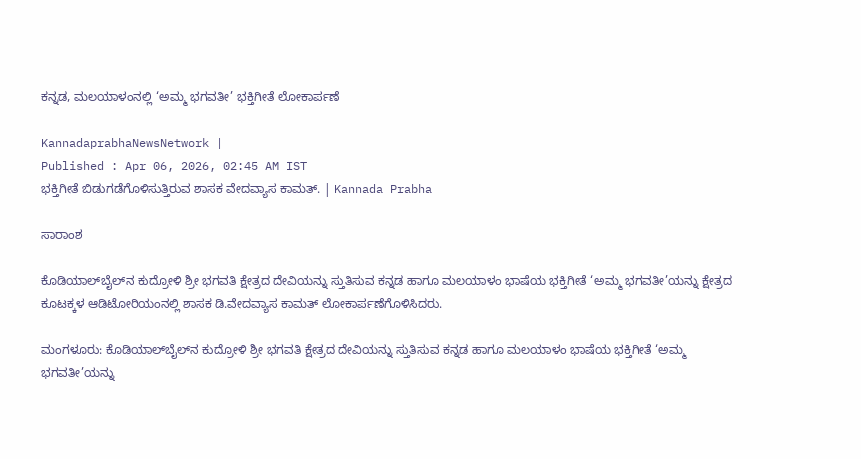ಕನ್ನಡ, ಮಲಯಾಳಂನಲ್ಲಿ ‘ಅಮ್ಮ ಭಗವತೀ’ ಭಕ್ತಿಗೀತೆ ಲೋಕಾರ್ಪಣೆ

KannadaprabhaNewsNetwork |
Published : Apr 06, 2026, 02:45 AM IST
ಭಕ್ತಿಗೀತೆ ಬಿಡುಗಡೆಗೊಳಿಸುತ್ತಿರುವ ಶಾಸಕ ವೇದವ್ಯಾಸ ಕಾಮತ್‌. | Kannada Prabha

ಸಾರಾಂಶ

ಕೊಡಿಯಾಲ್‌ಬೈಲ್‌ನ ಕುದ್ರೋಳಿ ಶ್ರೀ ಭಗವತಿ ಕ್ಷೇತ್ರದ ದೇವಿಯನ್ನು ಸ್ತುತಿಸುವ ಕನ್ನಡ ಹಾಗೂ ಮಲಯಾಳಂ ಭಾಷೆಯ ಭಕ್ತಿಗೀತೆ ‘ಅಮ್ಮ ಭಗವತೀ’ಯನ್ನು ಕ್ಷೇತ್ರದ ಕೂಟಕ್ಕಳ ಆಡಿಟೋರಿಯಂನಲ್ಲಿ ಶಾಸಕ ಡಿ.ವೇದವ್ಯಾಸ ಕಾಮತ್‌ ಲೋಕಾರ್ಪಣೆಗೊಳಿಸಿದರು.

ಮಂಗಳೂರು: ಕೊಡಿಯಾಲ್‌ಬೈಲ್‌ನ ಕುದ್ರೋಳಿ ಶ್ರೀ ಭಗವತಿ ಕ್ಷೇತ್ರದ ದೇವಿಯನ್ನು ಸ್ತುತಿಸುವ ಕನ್ನಡ ಹಾಗೂ ಮಲಯಾಳಂ ಭಾಷೆಯ ಭಕ್ತಿಗೀತೆ ‘ಅಮ್ಮ ಭಗವತೀ’ಯನ್ನು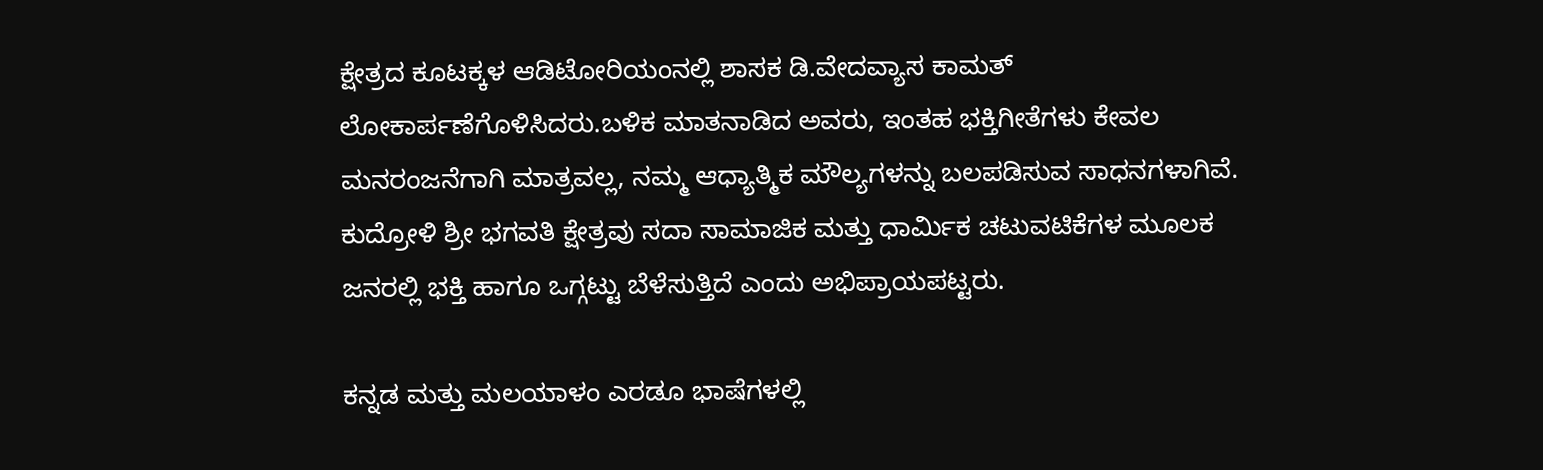ಕ್ಷೇತ್ರದ ಕೂಟಕ್ಕಳ ಆಡಿಟೋರಿಯಂನಲ್ಲಿ ಶಾಸಕ ಡಿ.ವೇದವ್ಯಾಸ ಕಾಮತ್‌ ಲೋಕಾರ್ಪಣೆಗೊಳಿಸಿದರು.ಬಳಿಕ ಮಾತನಾಡಿದ ಅವರು, ಇಂತಹ ಭಕ್ತಿಗೀತೆಗಳು ಕೇವಲ ಮನರಂಜನೆಗಾಗಿ ಮಾತ್ರವಲ್ಲ, ನಮ್ಮ ಆಧ್ಯಾತ್ಮಿಕ ಮೌಲ್ಯಗಳನ್ನು ಬಲಪಡಿಸುವ ಸಾಧನಗಳಾಗಿವೆ. ಕುದ್ರೋಳಿ ಶ್ರೀ ಭಗವತಿ ಕ್ಷೇತ್ರವು ಸದಾ ಸಾಮಾಜಿಕ ಮತ್ತು ಧಾರ್ಮಿಕ ಚಟುವಟಿಕೆಗಳ ಮೂಲಕ ಜನರಲ್ಲಿ ಭಕ್ತಿ ಹಾಗೂ ಒಗ್ಗಟ್ಟು ಬೆಳೆಸುತ್ತಿದೆ ಎಂದು ಅಭಿಪ್ರಾಯಪಟ್ಟರು.

ಕನ್ನಡ ಮತ್ತು ಮಲಯಾಳಂ ಎರಡೂ ಭಾಷೆಗಳಲ್ಲಿ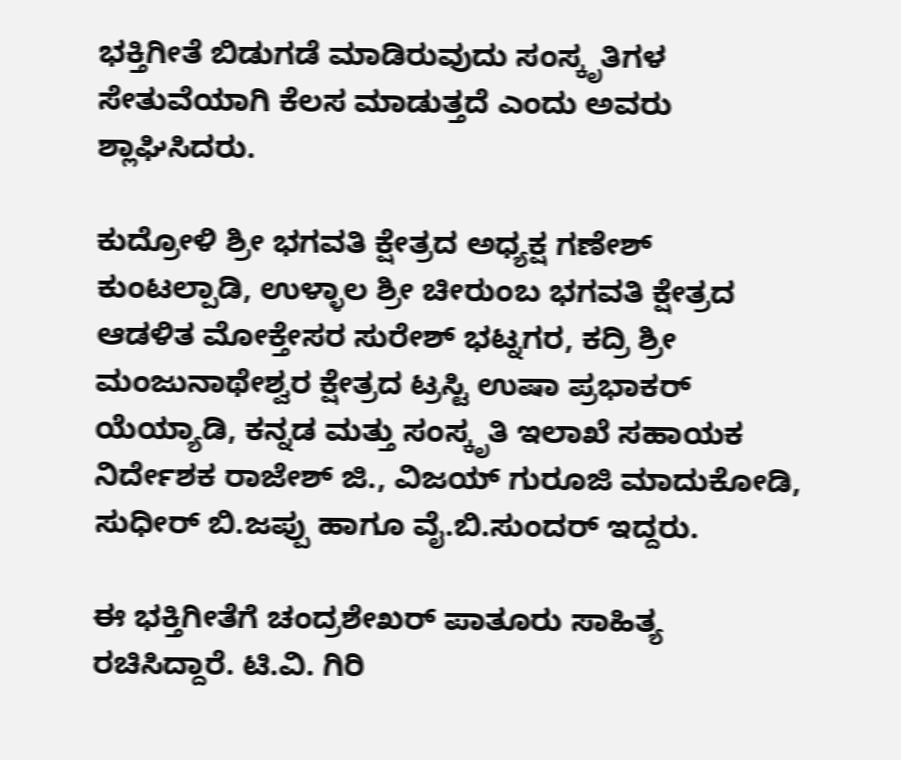ಭಕ್ತಿಗೀತೆ ಬಿಡುಗಡೆ ಮಾಡಿರುವುದು ಸಂಸ್ಕೃತಿಗಳ ಸೇತುವೆಯಾಗಿ ಕೆಲಸ ಮಾಡುತ್ತದೆ ಎಂದು ಅವರು ಶ್ಲಾಘಿಸಿದರು.

ಕುದ್ರೋಳಿ ಶ್ರೀ ಭಗವತಿ ಕ್ಷೇತ್ರದ ಅಧ್ಯಕ್ಷ ಗಣೇಶ್‌ ಕುಂಟಲ್ಪಾಡಿ, ಉಳ್ಳಾಲ ಶ್ರೀ ಚೀರುಂಬ ಭಗವತಿ ಕ್ಷೇತ್ರದ ಆಡಳಿತ ಮೋಕ್ತೇಸರ ಸುರೇಶ್‌ ಭಟ್ನಗರ, ಕದ್ರಿ ಶ್ರೀ ಮಂಜುನಾಥೇಶ್ವರ ಕ್ಷೇತ್ರದ ಟ್ರಸ್ಟಿ ಉಷಾ ಪ್ರಭಾಕರ್‌ ಯೆಯ್ಯಾಡಿ, ಕನ್ನಡ ಮತ್ತು ಸಂಸ್ಕೃತಿ ಇಲಾಖೆ ಸಹಾಯಕ ನಿರ್ದೇಶಕ ರಾಜೇಶ್‌ ಜಿ., ವಿಜಯ್‌ ಗುರೂಜಿ ಮಾದುಕೋಡಿ, ಸುಧೀರ್‌ ಬಿ.ಜಪ್ಪು ಹಾಗೂ ವೈ.ಬಿ.ಸುಂದರ್‌ ಇದ್ದರು.

ಈ ಭಕ್ತಿಗೀತೆಗೆ ಚಂದ್ರಶೇಖರ್‌ ಪಾತೂರು ಸಾಹಿತ್ಯ ರಚಿಸಿದ್ದಾರೆ. ಟಿ.ವಿ. ಗಿರಿ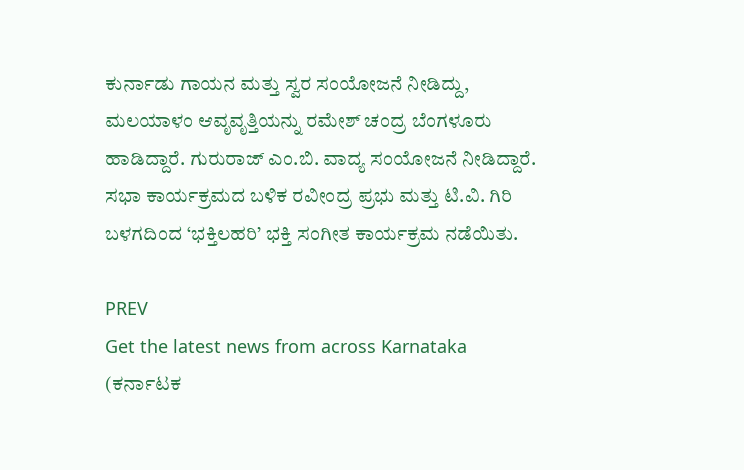ಕುರ್ನಾಡು ಗಾಯನ ಮತ್ತು ಸ್ವರ ಸಂಯೋಜನೆ ನೀಡಿದ್ದು, ಮಲಯಾಳಂ ಆವೃವೃತ್ತಿಯನ್ನು ರಮೇಶ್‌ ಚಂದ್ರ ಬೆಂಗಳೂರು ಹಾಡಿದ್ದಾರೆ. ಗುರುರಾಜ್‌ ಎಂ.ಬಿ. ವಾದ್ಯ ಸಂಯೋಜನೆ ನೀಡಿದ್ದಾರೆ. ಸಭಾ ಕಾರ್ಯಕ್ರಮದ ಬಳಿಕ ರವೀಂದ್ರ ಪ್ರಭು ಮತ್ತು ಟಿ.ವಿ. ಗಿರಿ ಬಳಗದಿಂದ ‘ಭಕ್ತಿಲಹರಿ’ ಭಕ್ತಿ ಸಂಗೀತ ಕಾರ್ಯಕ್ರಮ ನಡೆಯಿತು.

PREV
Get the latest news from across Karnataka (ಕರ್ನಾಟಕ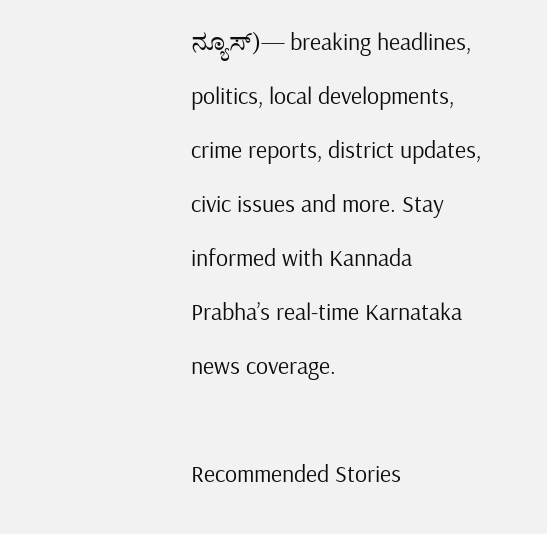ನ್ಯೂಸ್)— breaking headlines, politics, local developments, crime reports, district updates, civic issues and more. Stay informed with Kannada Prabha’s real‑time Karnataka news coverage.

Recommended Stories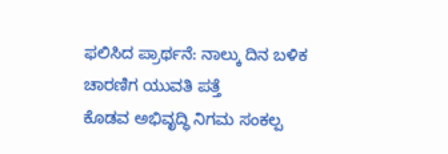ಫಲಿಸಿದ ಪ್ರಾರ್ಥನೆ: ನಾಲ್ಕು ದಿನ ಬಳಿಕ ಚಾರಣಿಗ ಯುವತಿ ಪತ್ತೆ
ಕೊಡವ ಅಭಿವೃದ್ಧಿ ನಿಗಮ ಸಂಕಲ್ಪ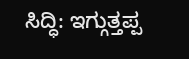ಸಿದ್ಧಿ: ಇಗ್ಗುತ್ತಪ್ಪ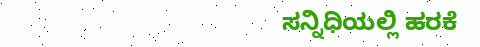ಸನ್ನಿಧಿಯಲ್ಲಿ ಹರಕೆ